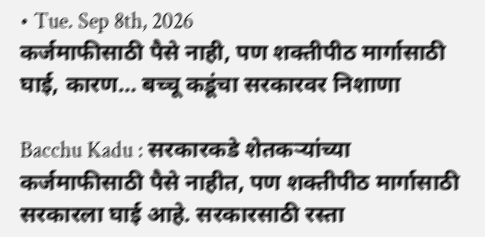• Tue. Sep 8th, 2026
कर्जमाफीसाठी पैसे नाही, पण शक्तीपीठ मार्गासाठी घाई, कारण… बच्चू कडूंचा सरकारवर निशाणा

Bacchu Kadu : सरकारकडे शेतकऱ्यांच्या कर्जमाफीसाठी पैसे नाहीत, पण शक्तीपीठ मार्गासाठी सरकारला घाई आहे. सरकारसाठी रस्ता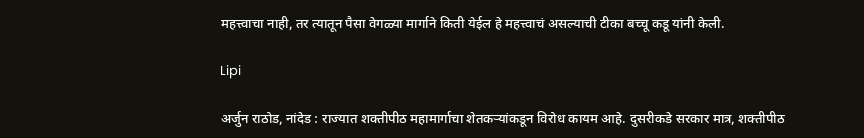महत्त्वाचा नाही, तर त्यातून पैसा वेगळ्या मार्गाने किती येईल हे महत्त्वाचं असल्याची टीका बच्चू कडू यांनी केली.

Lipi

अर्जुन राठोड, नांदेड : राज्यात शक्तीपीठ महामार्गाचा शेतकऱ्यांकडून विरोध कायम आहे. दुसरीकडे सरकार मात्र, शक्तीपीठ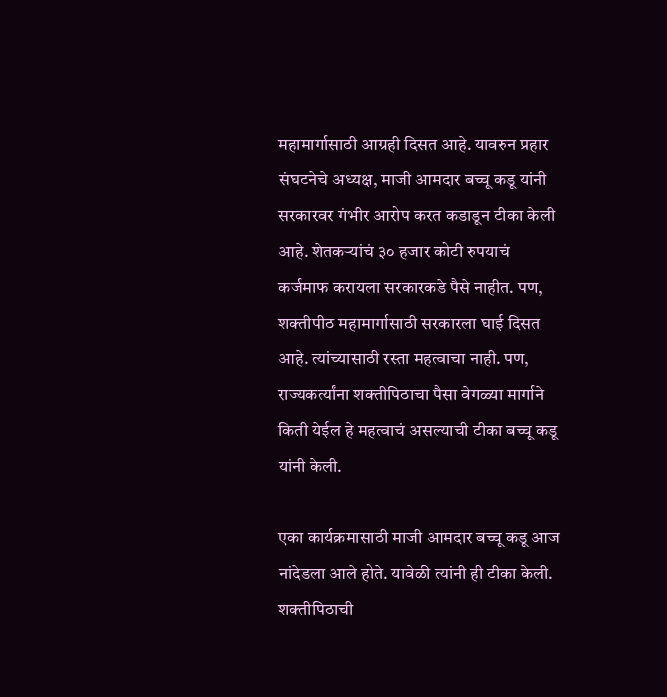महामार्गासाठी आग्रही दिसत आहे. यावरुन प्रहार संघटनेचे अध्यक्ष, माजी आमदार बच्चू कडू यांनी सरकारवर गंभीर आरोप करत कडाडून टीका केली आहे. शेतकऱ्यांचं ३० हजार कोटी रुपयाचं कर्जमाफ करायला सरकारकडे पैसे नाहीत. पण, शक्तीपीठ महामार्गासाठी सरकारला घाई दिसत आहे. त्यांच्यासाठी रस्ता महत्वाचा नाही. पण, राज्यकर्त्यांना शक्तीपिठाचा पैसा वेगळ्या मार्गाने किती येईल हे महत्वाचं असल्याची टीका बच्चू कडू यांनी केली.

एका कार्यक्रमासाठी माजी आमदार बच्चू कडू आज नांदेडला आले होते. यावेळी त्यांनी ही टीका केली. शक्तीपिठाची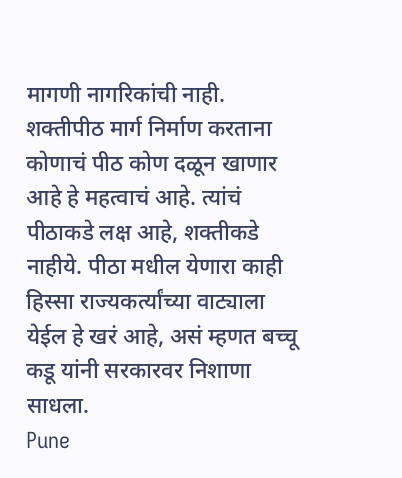मागणी नागरिकांची नाही. शक्तीपीठ मार्ग निर्माण करताना कोणाचं पीठ कोण दळून खाणार आहे हे महत्वाचं आहे. त्यांचं पीठाकडे लक्ष आहे, शक्तीकडे नाहीये. पीठा मधील येणारा काही हिस्सा राज्यकर्त्यांच्या वाट्याला येईल हे खरं आहे, असं म्हणत बच्चू कडू यांनी सरकारवर निशाणा साधला.
Pune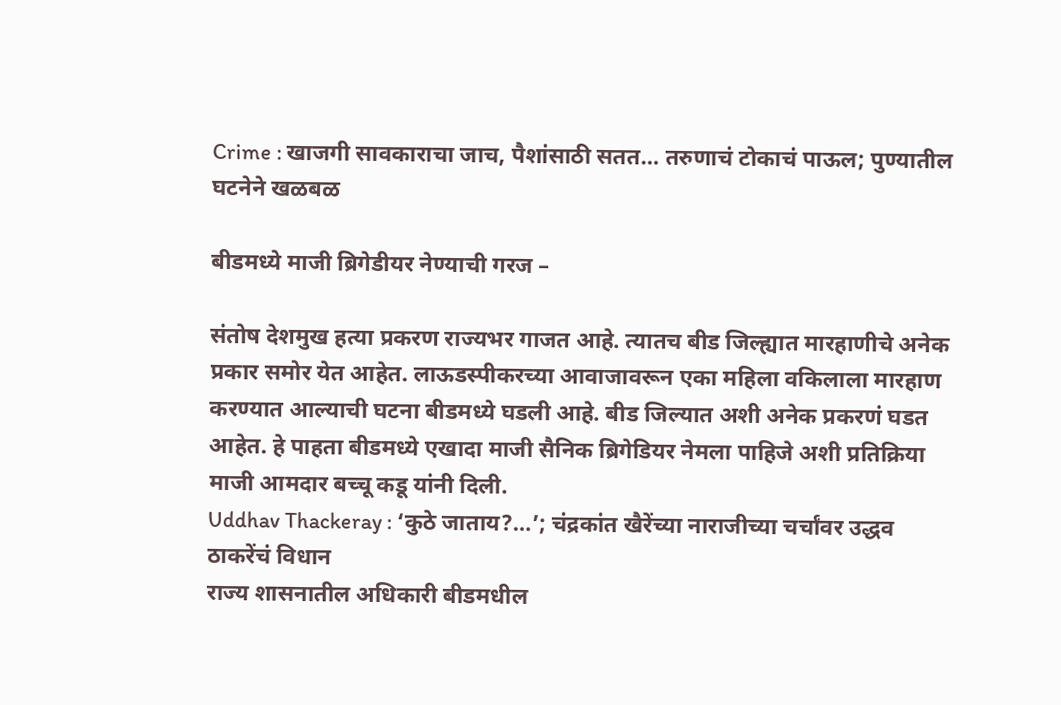Crime : खाजगी सावकाराचा जाच, पैशांसाठी सतत… तरुणाचं टोकाचं पाऊल; पुण्यातील घटनेने खळबळ

बीडमध्ये माजी ब्रिगेडीयर नेण्याची गरज –

संतोष देशमुख हत्या प्रकरण राज्यभर गाजत आहे. त्यातच बीड जिल्ह्यात मारहाणीचे अनेक प्रकार समोर येत आहेत. लाऊडस्पीकरच्या आवाजावरून एका महिला वकिलाला मारहाण करण्यात आल्याची घटना बीडमध्ये घडली आहे. बीड जिल्यात अशी अनेक प्रकरणं घडत आहेत. हे पाहता बीडमध्ये एखादा माजी सैनिक ब्रिगेडियर नेमला पाहिजे अशी प्रतिक्रिया माजी आमदार बच्चू कडू यांनी दिली.
Uddhav Thackeray : ‘कुठे जाताय?…’; चंद्रकांत खैरेंच्या नाराजीच्या चर्चांवर उद्धव ठाकरेंचं विधान
राज्य शासनातील अधिकारी बीडमधील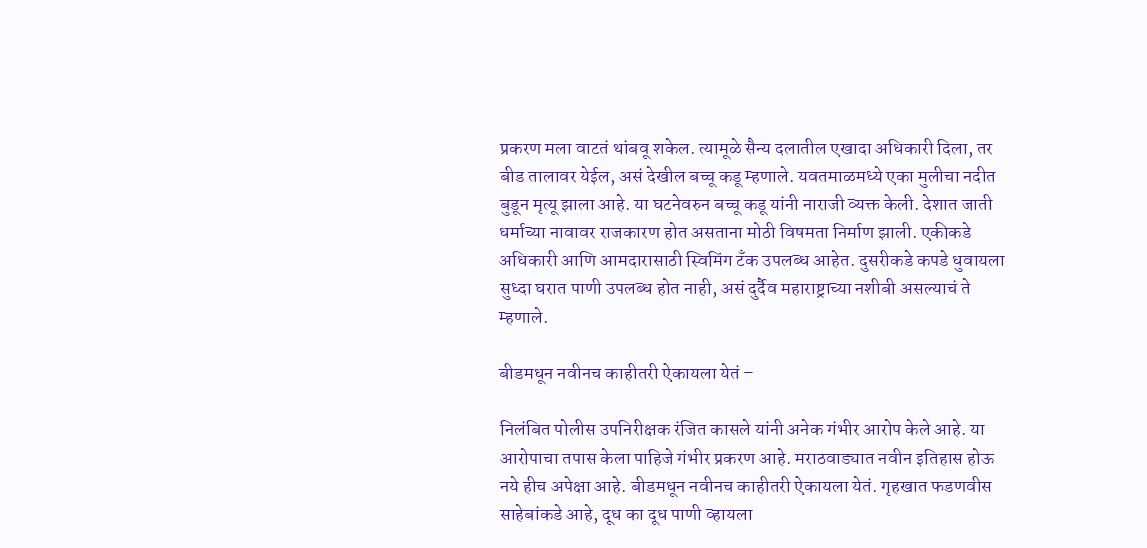प्रकरण मला वाटतं थांबवू शकेल. त्यामूळे सैन्य दलातील एखादा अधिकारी दिला, तर बीड तालावर येईल, असं देखील बच्चू कडू म्हणाले. यवतमाळमध्ये एका मुलीचा नदीत बुडून मृत्यू झाला आहे. या घटनेवरुन बच्चू कडू यांनी नाराजी व्यक्त केली. देशात जाती धर्माच्या नावावर राजकारण होत असताना मोठी विषमता निर्माण झाली. एकीकडे अधिकारी आणि आमदारासाठी स्विमिंग टँक उपलब्ध आहेत. दुसरीकडे कपडे धुवायला सुध्दा घरात पाणी उपलब्ध होत नाही, असं दुर्दैव महाराष्ट्राच्या नशीबी असल्याचं ते म्हणाले.

बीडमधून नवीनच काहीतरी ऐकायला येतं –

निलंबित पोलीस उपनिरीक्षक रंजित कासले यांनी अनेक गंभीर आरोप केले आहे. या आरोपाचा तपास केला पाहिजे गंभीर प्रकरण आहे. मराठवाड्यात नवीन इतिहास होऊ नये हीच अपेक्षा आहे. बीडमधून नवीनच काहीतरी ऐकायला येतं. गृहखात फडणवीस साहेबांकडे आहे, दूध का दूध पाणी व्हायला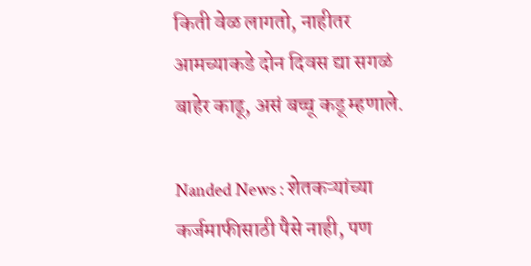किती वेळ लागतो, नाहीतर आमच्याकडे दोन दिवस द्या सगळं बाहेर काढू, असं बच्चू कडू म्हणाले.

Nanded News : शेतकऱ्यांच्या कर्जमाफीसाठी पैसे नाही, पण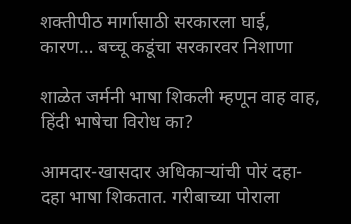शक्तीपीठ मार्गासाठी सरकारला घाई, कारण… बच्चू कडूंचा सरकारवर निशाणा

शाळेत जर्मनी भाषा शिकली म्हणून वाह वाह, हिंदी भाषेचा विरोध का?

आमदार-खासदार अधिकाऱ्यांची पोरं दहा-दहा भाषा शिकतात. गरीबाच्या पोराला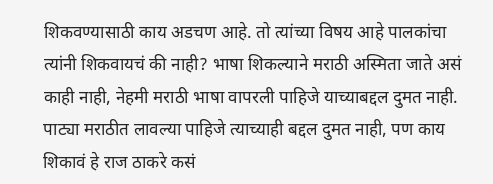शिकवण्यासाठी काय अडचण आहे. तो त्यांच्या विषय आहे पालकांचा त्यांनी शिकवायचं की नाही? भाषा शिकल्याने मराठी अस्मिता जाते असं काही नाही, नेहमी मराठी भाषा वापरली पाहिजे याच्याबद्दल दुमत नाही. पाट्या मराठीत लावल्या पाहिजे त्याच्याही बद्दल दुमत नाही, पण काय शिकावं हे राज ठाकरे कसं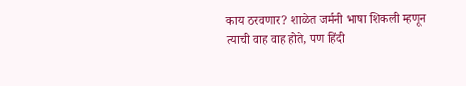काय ठरवणार? शाळेत जर्मनी भाषा शिकली म्हणून त्याची वाह वाह होते, पण हिंदी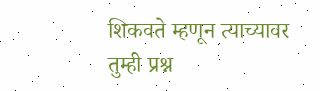शिकवते म्हणून त्याच्यावर तुम्ही प्रश्न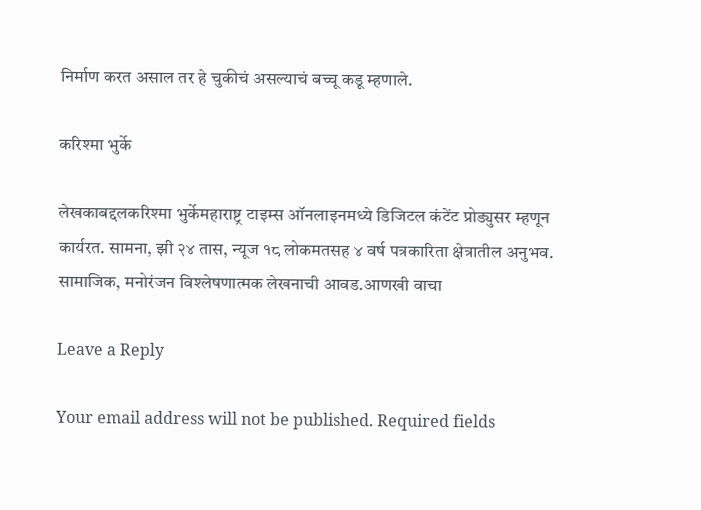निर्माण करत असाल तर हे चुकीचं असल्याचं बच्चू कडू म्हणाले.

करिश्मा भुर्के

लेखकाबद्दलकरिश्मा भुर्केमहाराष्ट्र टाइम्स ऑनलाइनमध्ये डिजिटल कंटेंट प्रोड्युसर म्हणून कार्यरत. सामना, झी २४ तास, न्यूज १८ लोकमतसह ४ वर्ष पत्रकारिता क्षेत्रातील अनुभव. सामाजिक, मनोरंजन विश्लेषणात्मक लेखनाची आवड.आणखी वाचा

Leave a Reply

Your email address will not be published. Required fields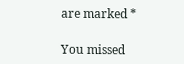are marked *

You missed